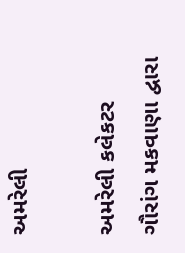અમરેલી

અમરેલી કલેકટર ગૌરાંગ મકવાણા દ્વારા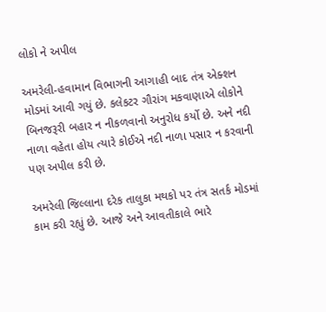લોકો ને અપીલ

અમરેલી-હવામાન વિભાગની આગાહી બાદ તંત્ર એક્શન મોડમાં આવી ગયું છે. કલેકટર ગૌરાંગ મકવાણાએ લોકોને બિનજરૂરી બહાર ન નીકળવાનો અનુરોધ કર્યો છે. અને નદી નાળા વહેતા હોય ત્યારે કોઈએ નદી નાળા પસાર ન કરવાની પણ અપીલ કરી છે.

અમરેલી જિલ્લાના દરેક તાલુકા મથકો પર તંત્ર સતર્ક મોડમાં કામ કરી રહ્યું છે. આજે અને આવતીકાલે ભારે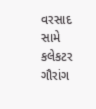વરસાદ સામે કલેકટર ગૌરાંગ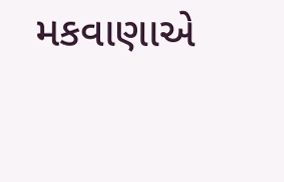મકવાણાએ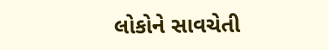લોકોને સાવચેતી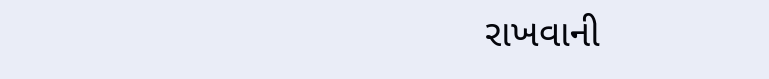રાખવાની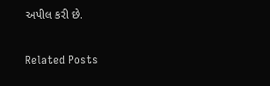અપીલ કરી છે.

Related Posts